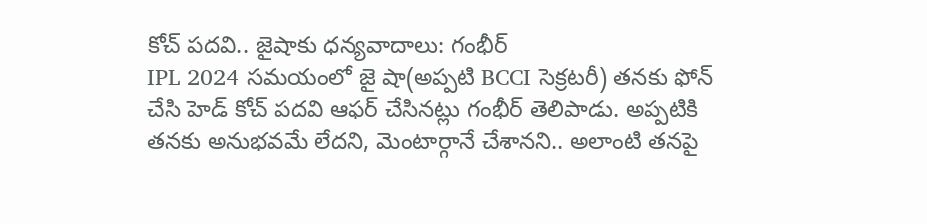కోచ్ పదవి.. జైషాకు ధన్యవాదాలు: గంభీర్
IPL 2024 సమయంలో జై షా(అప్పటి BCCI సెక్రటరీ) తనకు ఫోన్ చేసి హెడ్ కోచ్ పదవి ఆఫర్ చేసినట్లు గంభీర్ తెలిపాడు. అప్పటికి తనకు అనుభవమే లేదని, మెంటార్గానే చేశానని.. అలాంటి తనపై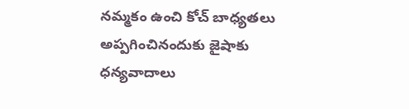నమ్మకం ఉంచి కోచ్ బాధ్యతలు అప్పగించినందుకు జైషాకు ధన్యవాదాలు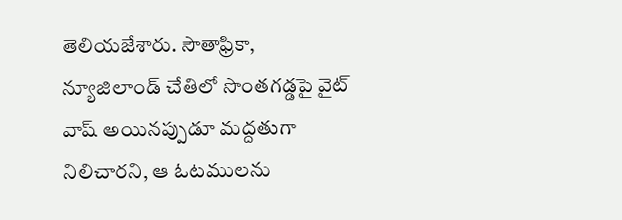తెలియజేశారు. సౌతాఫ్రికా, న్యూజిలాండ్ చేతిలో సొంతగడ్డపై వైట్ వాష్ అయినప్పుడూ మద్దతుగా నిలిచారని, ఆ ఓటములను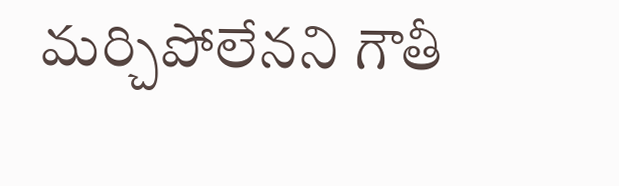మర్చిపోలేనని గౌతీ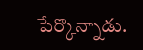పేర్కొన్నాడు.